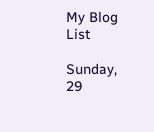My Blog List

Sunday, 29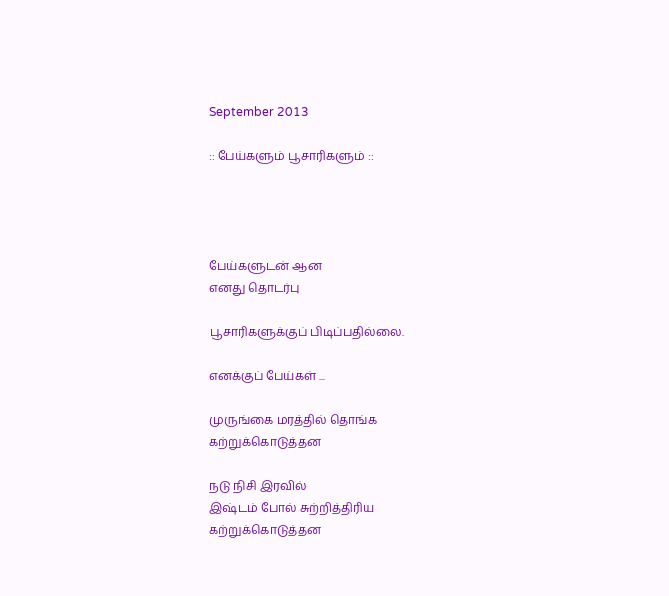September 2013

:: பேய்களும் பூசாரிகளும் ::




பேய்களுடன் ஆன
எனது தொடர்பு

பூசாரிகளுக்குப் பிடிப்பதில்லை.

எனக்குப் பேய்கள் ...

முருங்கை மரத்தில் தொங்க
கற்றுக்கொடுத்தன

நடு நிசி இரவில்
இஷ்டம் போல் சுற்றித்திரிய
கற்றுக்கொடுத்தன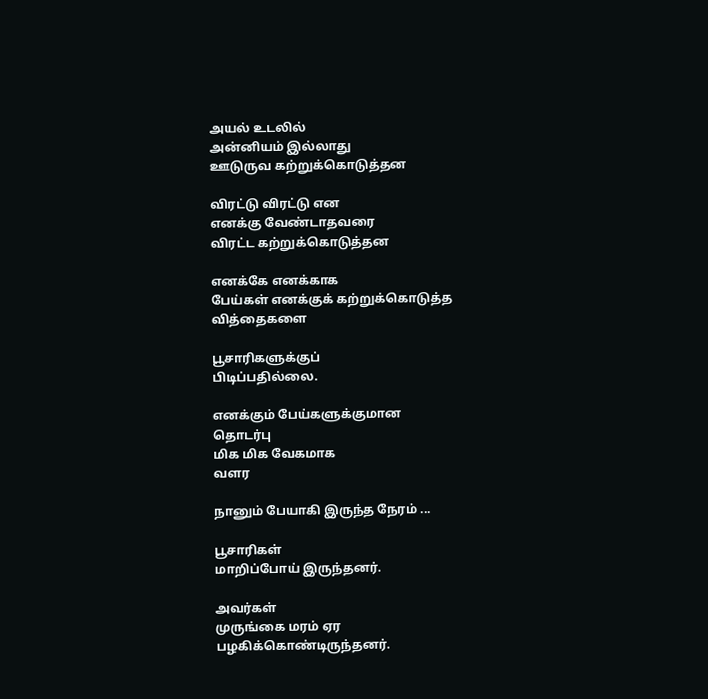அயல் உடலில்
அன்னியம் இல்லாது
ஊடுருவ கற்றுக்கொடுத்தன

விரட்டு விரட்டு என
எனக்கு வேண்டாதவரை
விரட்ட கற்றுக்கொடுத்தன

எனக்கே எனக்காக
பேய்கள் எனக்குக் கற்றுக்கொடுத்த
வித்தைகளை

பூசாரிகளுக்குப்
பிடிப்பதில்லை.

எனக்கும் பேய்களுக்குமான
தொடர்பு
மிக மிக வேகமாக
வளர

நானும் பேயாகி இருந்த நேரம் ...

பூசாரிகள்
மாறிப்போய் இருந்தனர்.

அவர்கள்
முருங்கை மரம் ஏர
பழகிக்கொண்டிருந்தனர்.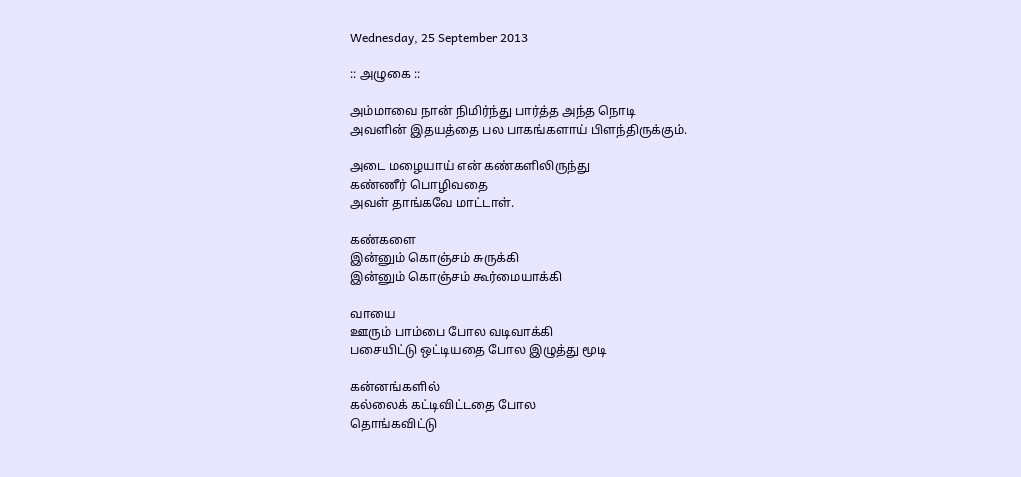Wednesday, 25 September 2013

:: அழுகை ::

அம்மாவை நான் நிமிர்ந்து பார்த்த அந்த நொடி
அவளின் இதயத்தை பல பாகங்களாய் பிளந்திருக்கும்.

அடை மழையாய் என் கண்களிலிருந்து
கண்ணீர் பொழிவதை
அவள் தாங்கவே மாட்டாள்.

கண்களை
இன்னும் கொஞ்சம் சுருக்கி
இன்னும் கொஞ்சம் கூர்மையாக்கி

வாயை
ஊரும் பாம்பை போல வடிவாக்கி
பசையிட்டு ஒட்டியதை போல இழுத்து மூடி

கன்னங்களில்
கல்லைக் கட்டிவிட்டதை போல
தொங்கவிட்டு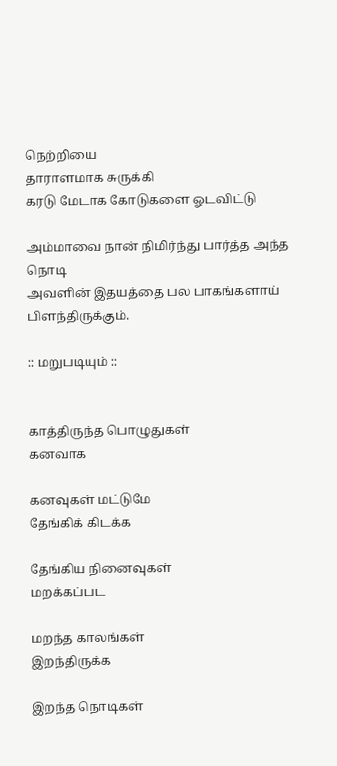நெற்றியை
தாராளமாக சுருக்கி
கரடு மேடாக கோடுகளை ஓடவிட்டு

அம்மாவை நான் நிமிர்ந்து பார்த்த அந்த நொடி
அவளின் இதயத்தை பல பாகங்களாய் பிளந்திருக்கும்.

:: மறுபடியும் ::


காத்திருந்த பொழுதுகள்
கனவாக

கனவுகள் மட்டுமே
தேங்கிக் கிடக்க

தேங்கிய நினைவுகள்
மறக்கப்பட

மறந்த காலங்கள்
இறந்திருக்க

இறந்த நொடிகள்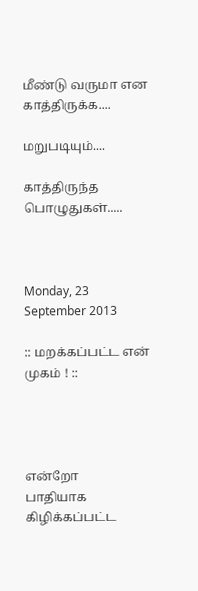மீண்டு வருமா என
காத்திருக்க....

மறுபடியும்....

காத்திருந்த பொழுதுகள்.....



Monday, 23 September 2013

:: மறக்கப்பட்ட என் முகம் ! ::




என்றோ
பாதியாக கிழிக்கப்பட்ட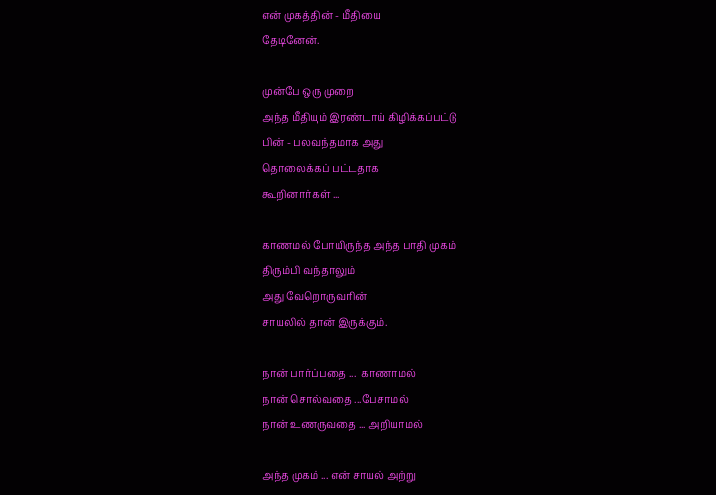என் முகத்தின் - மீதியை
தேடினேன்.

முன்பே ஒரு முறை
அந்த மீதியும் இரண்டாய் கிழிக்கப்பட்டு
பின் - பலவந்தமாக அது
தொலைக்கப் பட்டதாக
கூறினார்கள் ...

காணமல் போயிருந்த அந்த பாதி முகம்
திரும்பி வந்தாலும்
அது வேறொருவரின்
சாயலில் தான் இருக்கும்.

நான் பார்ப்பதை ...  காணாமல்
நான் சொல்வதை ...பேசாமல்
நான் உணருவதை ... அறியாமல்

அந்த முகம் ... என் சாயல் அற்று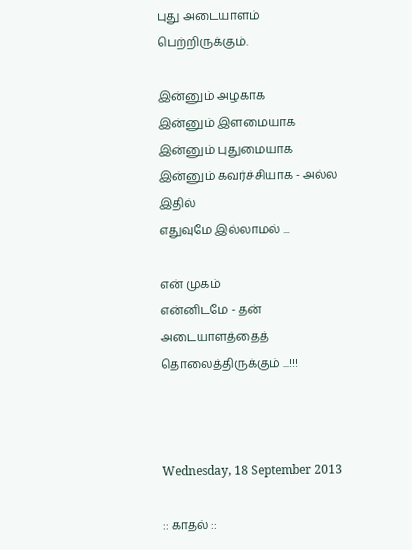புது அடையாளம் பெற்றிருக்கும்.

இன்னும் அழகாக
இன்னும் இளமையாக
இன்னும் புதுமையாக
இன்னும் கவர்ச்சியாக - அல்ல
இதில்
எதுவுமே இல்லாமல் ...

என் முகம்
என்னிடமே - தன்
அடையாளத்தைத்
தொலைத்திருக்கும் ...!!!



Wednesday, 18 September 2013

:: காதல் ::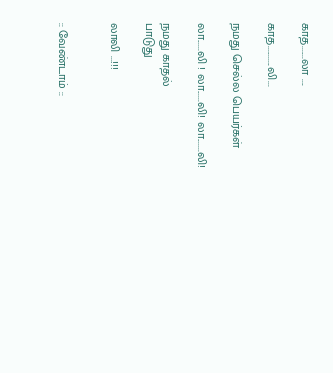காத.......லா ....

காத...........லி...

நமது செல்ல பெயர்கள்

லா......லி ! லா......லி! லா.......லி!

நமது காதல்
பாடுது

லாலி ...!!!


:: வேண்டாம் ::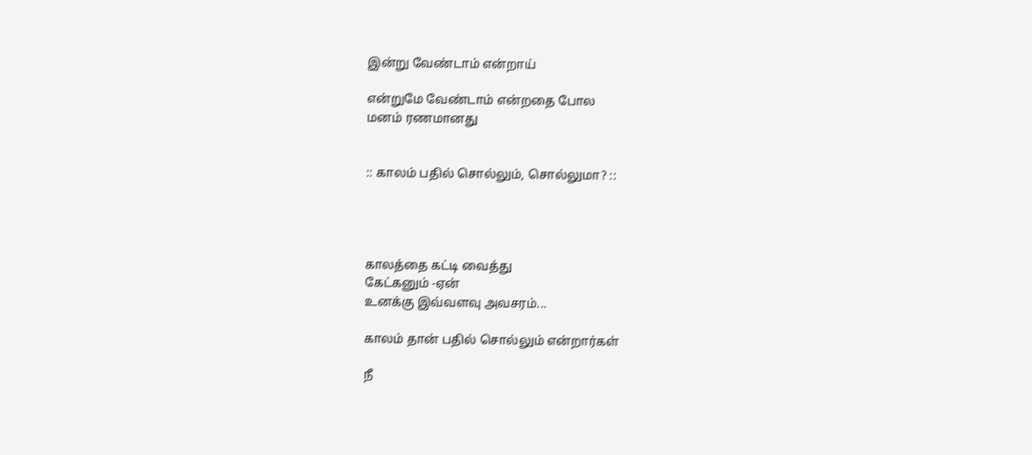இன்று வேண்டாம் என்றாய்

என்றுமே வேண்டாம் என்றதை போல
மனம் ரணமானது


:: காலம் பதில் சொல்லும், சொல்லுமா? ::




காலத்தை கட்டி வைத்து
கேட்கனும் -ஏன்
உனக்கு இவ்வளவு அவசரம்...

காலம் தான் பதில் சொல்லும் என்றார்கள்

நீ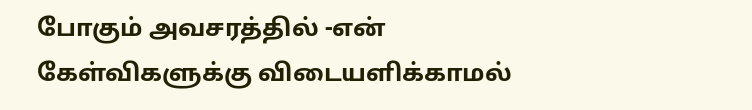போகும் அவசரத்தில் -என்
கேள்விகளுக்கு விடையளிக்காமல்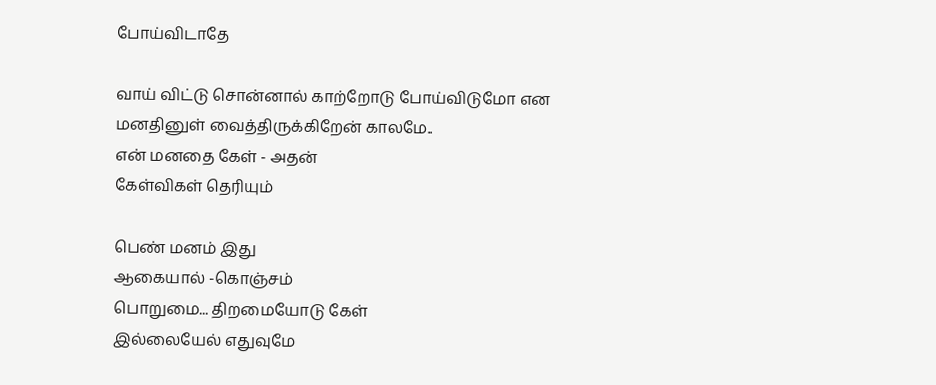போய்விடாதே

வாய் விட்டு சொன்னால் காற்றோடு போய்விடுமோ என
மனதினுள் வைத்திருக்கிறேன் காலமே..
என் மனதை கேள் - அதன்
கேள்விகள் தெரியும்

பெண் மனம் இது
ஆகையால் -கொஞ்சம்
பொறுமை... திறமையோடு கேள்
இல்லையேல் எதுவுமே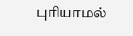புரியாமல்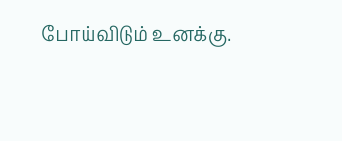போய்விடும் உனக்கு.